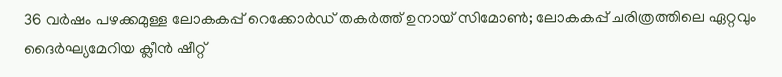36 വർഷം പഴക്കമുള്ള ലോകകപ്പ് റെക്കോർഡ് തകർത്ത് ഉനായ് സിമോൺ; ലോകകപ്പ് ചരിത്രത്തിലെ ഏറ്റവും ദൈർഘ്യമേറിയ ക്ലീൻ ഷീറ്റ്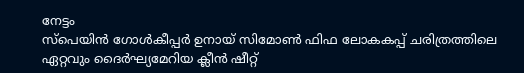നേട്ടം
സ്പെയിൻ ഗോൾകീപ്പർ ഉനായ് സിമോൺ ഫിഫ ലോകകപ്പ് ചരിത്രത്തിലെ ഏറ്റവും ദൈർഘ്യമേറിയ ക്ലീൻ ഷീറ്റ്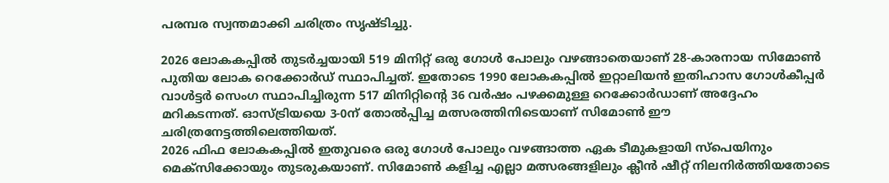പരമ്പര സ്വന്തമാക്കി ചരിത്രം സൃഷ്ടിച്ചു.

2026 ലോകകപ്പിൽ തുടർച്ചയായി 519 മിനിറ്റ് ഒരു ഗോൾ പോലും വഴങ്ങാതെയാണ് 28-കാരനായ സിമോൺ പുതിയ ലോക റെക്കോർഡ് സ്ഥാപിച്ചത്. ഇതോടെ 1990 ലോകകപ്പിൽ ഇറ്റാലിയൻ ഇതിഹാസ ഗോൾകീപ്പർ വാൾട്ടർ സെംഗ സ്ഥാപിച്ചിരുന്ന 517 മിനിറ്റിന്റെ 36 വർഷം പഴക്കമുള്ള റെക്കോർഡാണ് അദ്ദേഹം മറികടന്നത്. ഓസ്ട്രിയയെ 3-0ന് തോൽപ്പിച്ച മത്സരത്തിനിടെയാണ് സിമോൺ ഈ ചരിത്രനേട്ടത്തിലെത്തിയത്.
2026 ഫിഫ ലോകകപ്പിൽ ഇതുവരെ ഒരു ഗോൾ പോലും വഴങ്ങാത്ത ഏക ടീമുകളായി സ്പെയിനും മെക്സിക്കോയും തുടരുകയാണ്. സിമോൺ കളിച്ച എല്ലാ മത്സരങ്ങളിലും ക്ലീൻ ഷീറ്റ് നിലനിർത്തിയതോടെ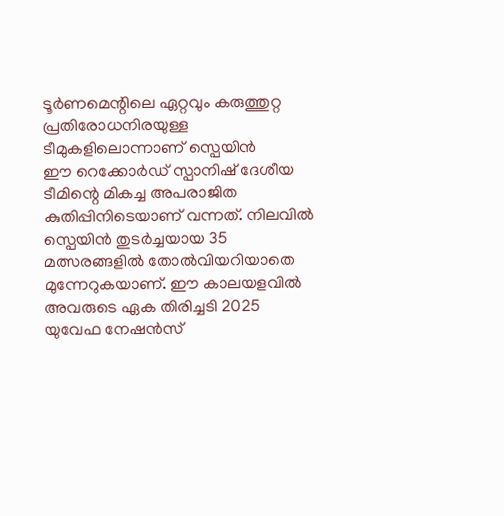ടൂർണമെന്റിലെ ഏറ്റവും കരുത്തുറ്റ പ്രതിരോധനിരയുള്ള ടീമുകളിലൊന്നാണ് സ്പെയിൻ
ഈ റെക്കോർഡ് സ്പാനിഷ് ദേശീയ ടീമിന്റെ മികച്ച അപരാജിത കുതിപ്പിനിടെയാണ് വന്നത്. നിലവിൽ സ്പെയിൻ തുടർച്ചയായ 35 മത്സരങ്ങളിൽ തോൽവിയറിയാതെ മുന്നേറുകയാണ്. ഈ കാലയളവിൽ അവരുടെ ഏക തിരിച്ചടി 2025 യുവേഫ നേഷൻസ്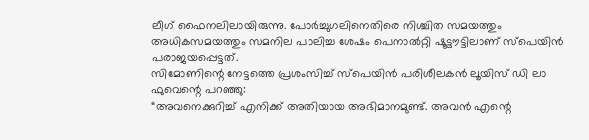ലീഗ് ഫൈനലിലായിരുന്നു. പോർച്ചുഗലിനെതിരെ നിശ്ചിത സമയത്തും അധികസമയത്തും സമനില പാലിച്ച ശേഷം പെനാൽറ്റി ഷൂട്ടൗട്ടിലാണ് സ്പെയിൻ പരാജയപ്പെട്ടത്.
സിമോണിന്റെ നേട്ടത്തെ പ്രശംസിച്ച് സ്പെയിൻ പരിശീലകൻ ലൂയിസ് ഡി ലാ ഫുവെന്റെ പറഞ്ഞു:
“അവനെക്കുറിച്ച് എനിക്ക് അതിയായ അഭിമാനമുണ്ട്. അവൻ എന്റെ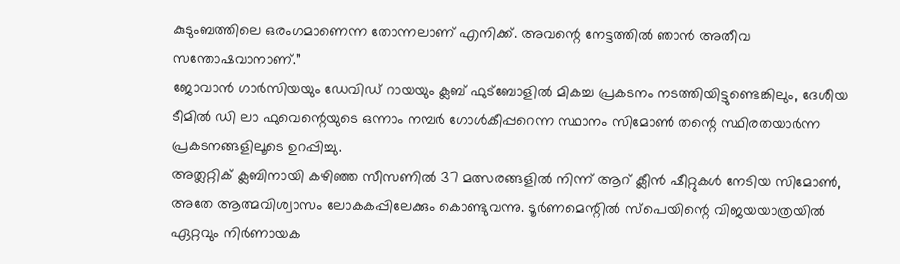കുടുംബത്തിലെ ഒരംഗമാണെന്ന തോന്നലാണ് എനിക്ക്. അവന്റെ നേട്ടത്തിൽ ഞാൻ അതീവ സന്തോഷവാനാണ്.”
ജോവാൻ ഗാർസിയയും ഡേവിഡ് റായയും ക്ലബ് ഫുട്ബോളിൽ മികച്ച പ്രകടനം നടത്തിയിട്ടുണ്ടെങ്കിലും, ദേശീയ ടീമിൽ ഡി ലാ ഫുവെന്റെയുടെ ഒന്നാം നമ്പർ ഗോൾകീപ്പറെന്ന സ്ഥാനം സിമോൺ തന്റെ സ്ഥിരതയാർന്ന പ്രകടനങ്ങളിലൂടെ ഉറപ്പിച്ചു.
അത്ലറ്റിക് ക്ലബിനായി കഴിഞ്ഞ സീസണിൽ 37 മത്സരങ്ങളിൽ നിന്ന് ആറ് ക്ലീൻ ഷീറ്റുകൾ നേടിയ സിമോൺ, അതേ ആത്മവിശ്വാസം ലോകകപ്പിലേക്കും കൊണ്ടുവന്നു. ടൂർണമെന്റിൽ സ്പെയിന്റെ വിജയയാത്രയിൽ ഏറ്റവും നിർണായക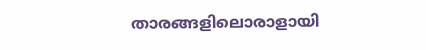താരങ്ങളിലൊരാളായി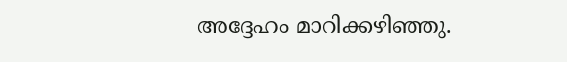അദ്ദേഹം മാറിക്കഴിഞ്ഞു.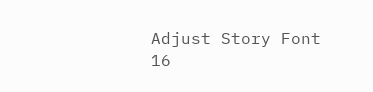Adjust Story Font
16